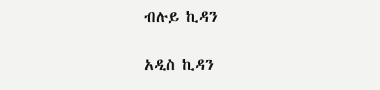ብሉይ ኪዳን

አዲስ ኪዳን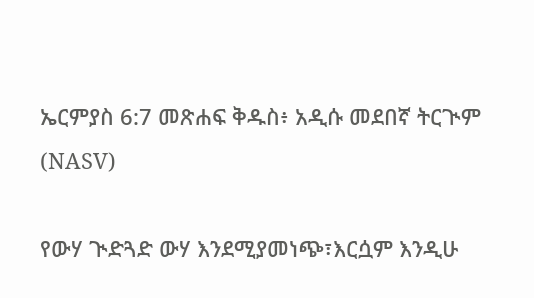ኤርምያስ 6:7 መጽሐፍ ቅዱስ፥ አዲሱ መደበኛ ትርጒም (NASV)

የውሃ ጒድጓድ ውሃ እንደሚያመነጭ፣እርሷም እንዲሁ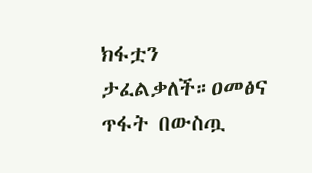ክፋቷን ታፈልቃለች።ዐመፅና ጥፋት በውስጧ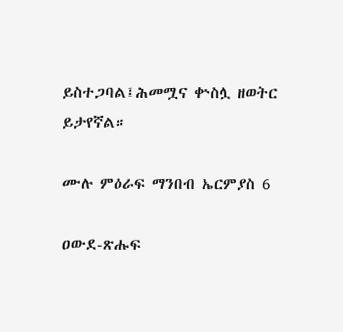ይስተጋባል፤ሕመሟና ቍስሏ ዘወትር ይታየኛል።

ሙሉ ምዕራፍ ማንበብ ኤርምያስ 6

ዐውደ-ጽሑፍ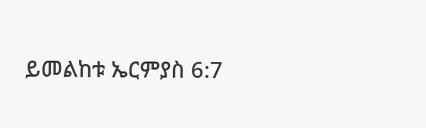ይመልከቱ ኤርምያስ 6:7